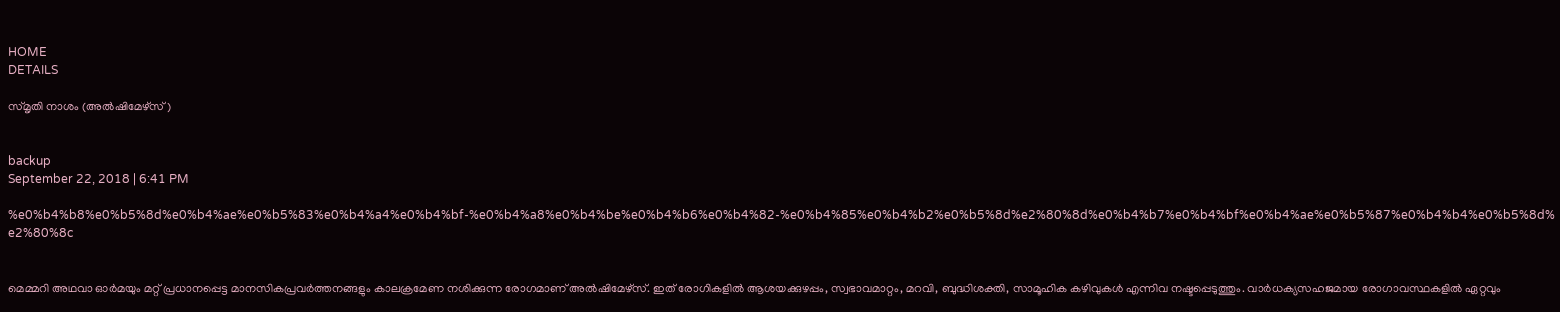HOME
DETAILS

സ്മൃതി നാശം (അല്‍ഷിമേഴ്‌സ്)


backup
September 22, 2018 | 6:41 PM

%e0%b4%b8%e0%b5%8d%e0%b4%ae%e0%b5%83%e0%b4%a4%e0%b4%bf-%e0%b4%a8%e0%b4%be%e0%b4%b6%e0%b4%82-%e0%b4%85%e0%b4%b2%e0%b5%8d%e2%80%8d%e0%b4%b7%e0%b4%bf%e0%b4%ae%e0%b5%87%e0%b4%b4%e0%b5%8d%e2%80%8c


മെമ്മറി അഥവാ ഓര്‍മയും മറ്റ് പ്രധാനപ്പെട്ട മാനസികപ്രവര്‍ത്തനങ്ങളും കാലക്രമേണ നശിക്കുന്ന രോഗമാണ് അല്‍ഷിമേഴ്‌സ്. ഇത് രോഗികളില്‍ ആശയക്കുഴപ്പം, സ്വഭാവമാറ്റം, മറവി, ബുദ്ധിശക്തി, സാമൂഹിക കഴിവുകള്‍ എന്നിവ നഷ്ടപ്പെടുത്തും. വാര്‍ധക്യസഹജമായ രോഗാവസ്ഥകളില്‍ ഏറ്റവും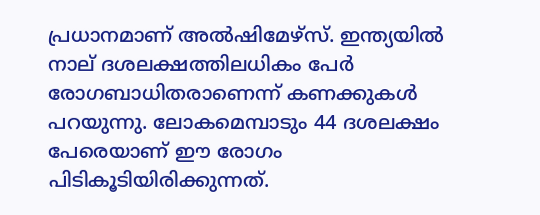പ്രധാനമാണ് അല്‍ഷിമേഴ്‌സ്. ഇന്ത്യയില്‍ നാല് ദശലക്ഷത്തിലധികം പേര്‍ രോഗബാധിതരാണെന്ന് കണക്കുകള്‍ പറയുന്നു. ലോകമെമ്പാടും 44 ദശലക്ഷം പേരെയാണ് ഈ രോഗം പിടികൂടിയിരിക്കുന്നത്.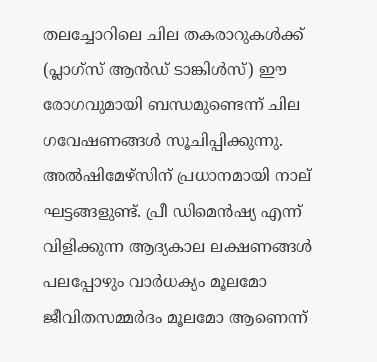തലച്ചോറിലെ ചില തകരാറുകള്‍ക്ക് (പ്ലാഗ്‌സ് ആന്‍ഡ് ടാങ്കിള്‍സ്) ഈ രോഗവുമായി ബന്ധമുണ്ടെന്ന് ചില ഗവേഷണങ്ങള്‍ സൂചിപ്പിക്കുന്നു.
അല്‍ഷിമേഴ്‌സിന് പ്രധാനമായി നാല് ഘട്ടങ്ങളുണ്ട്. പ്രീ ഡിമെന്‍ഷ്യ എന്ന് വിളിക്കുന്ന ആദ്യകാല ലക്ഷണങ്ങള്‍ പലപ്പോഴും വാര്‍ധക്യം മൂലമോ ജീവിതസമ്മര്‍ദം മൂലമോ ആണെന്ന്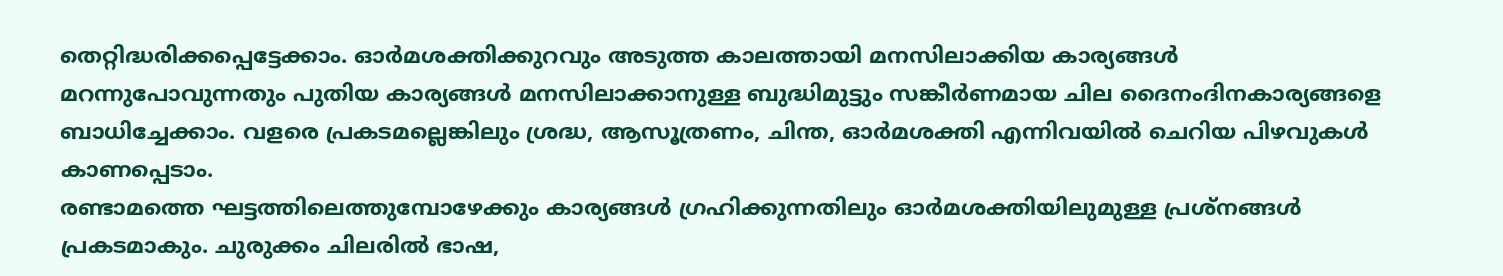തെറ്റിദ്ധരിക്കപ്പെട്ടേക്കാം. ഓര്‍മശക്തിക്കുറവും അടുത്ത കാലത്തായി മനസിലാക്കിയ കാര്യങ്ങള്‍ മറന്നുപോവുന്നതും പുതിയ കാര്യങ്ങള്‍ മനസിലാക്കാനുള്ള ബുദ്ധിമുട്ടും സങ്കീര്‍ണമായ ചില ദൈനംദിനകാര്യങ്ങളെ ബാധിച്ചേക്കാം. വളരെ പ്രകടമല്ലെങ്കിലും ശ്രദ്ധ, ആസൂത്രണം, ചിന്ത, ഓര്‍മശക്തി എന്നിവയില്‍ ചെറിയ പിഴവുകള്‍ കാണപ്പെടാം.
രണ്ടാമത്തെ ഘട്ടത്തിലെത്തുമ്പോഴേക്കും കാര്യങ്ങള്‍ ഗ്രഹിക്കുന്നതിലും ഓര്‍മശക്തിയിലുമുള്ള പ്രശ്‌നങ്ങള്‍ പ്രകടമാകും. ചുരുക്കം ചിലരില്‍ ഭാഷ,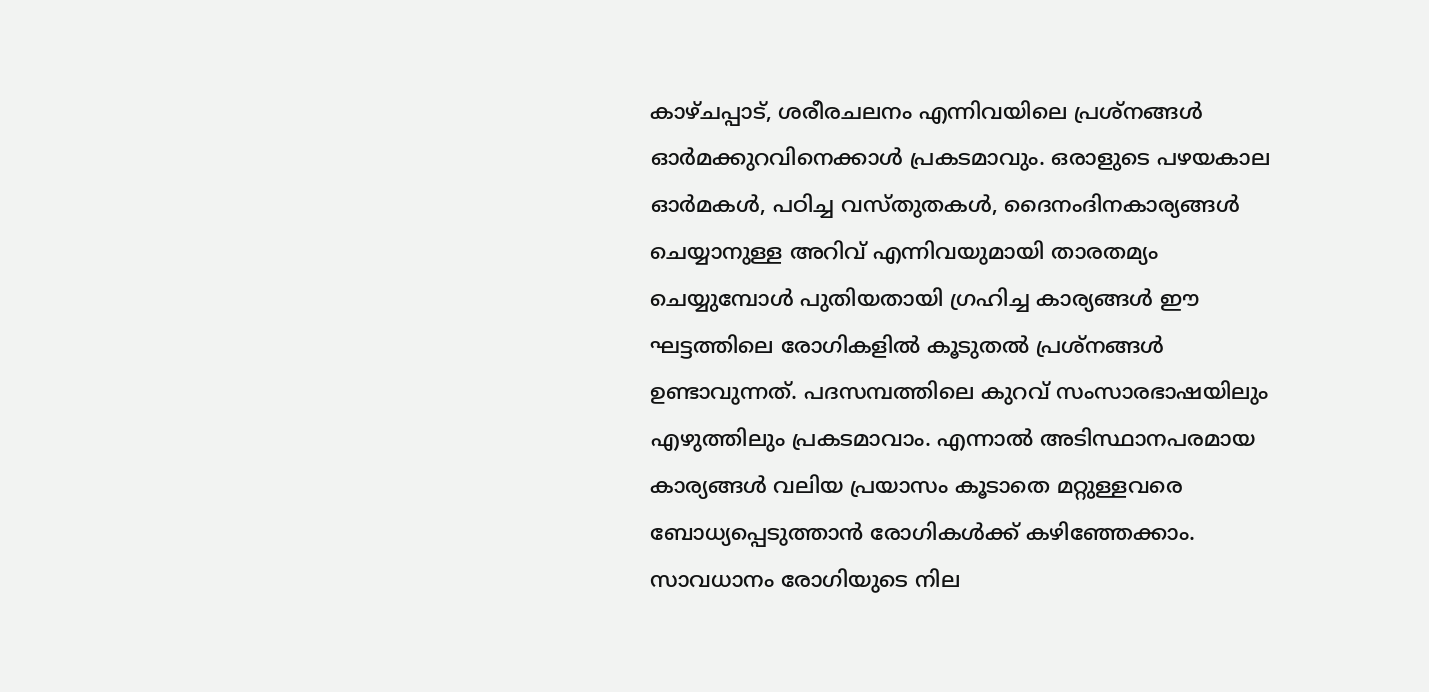കാഴ്ചപ്പാട്, ശരീരചലനം എന്നിവയിലെ പ്രശ്‌നങ്ങള്‍ ഓര്‍മക്കുറവിനെക്കാള്‍ പ്രകടമാവും. ഒരാളുടെ പഴയകാല ഓര്‍മകള്‍, പഠിച്ച വസ്തുതകള്‍, ദൈനംദിനകാര്യങ്ങള്‍ ചെയ്യാനുള്ള അറിവ് എന്നിവയുമായി താരതമ്യം ചെയ്യുമ്പോള്‍ പുതിയതായി ഗ്രഹിച്ച കാര്യങ്ങള്‍ ഈ ഘട്ടത്തിലെ രോഗികളില്‍ കൂടുതല്‍ പ്രശ്‌നങ്ങള്‍ ഉണ്ടാവുന്നത്. പദസമ്പത്തിലെ കുറവ് സംസാരഭാഷയിലും എഴുത്തിലും പ്രകടമാവാം. എന്നാല്‍ അടിസ്ഥാനപരമായ കാര്യങ്ങള്‍ വലിയ പ്രയാസം കൂടാതെ മറ്റുള്ളവരെ ബോധ്യപ്പെടുത്താന്‍ രോഗികള്‍ക്ക് കഴിഞ്ഞേക്കാം.
സാവധാനം രോഗിയുടെ നില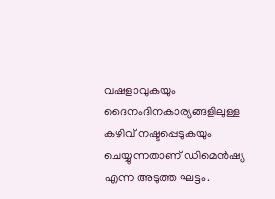വഷളാവുകയും ദൈനംദിനകാര്യങ്ങളിലുള്ള കഴിവ് നഷ്ടപ്പെടുകയും ചെയ്യുന്നതാണ് ഡിമെന്‍ഷ്യ എന്ന അടുത്ത ഘട്ടം.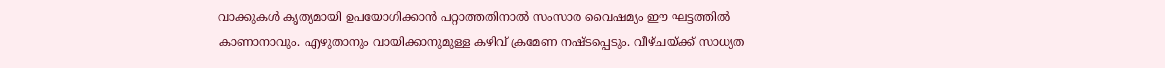വാക്കുകള്‍ കൃത്യമായി ഉപയോഗിക്കാന്‍ പറ്റാത്തതിനാല്‍ സംസാര വൈഷമ്യം ഈ ഘട്ടത്തില്‍ കാണാനാവും. എഴുതാനും വായിക്കാനുമുള്ള കഴിവ് ക്രമേണ നഷ്ടപ്പെടും. വീഴ്ചയ്ക്ക് സാധ്യത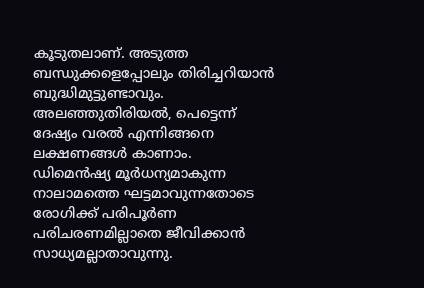കൂടുതലാണ്. അടുത്ത ബന്ധുക്കളെപ്പോലും തിരിച്ചറിയാന്‍ ബുദ്ധിമുട്ടുണ്ടാവും. അലഞ്ഞുതിരിയല്‍, പെട്ടെന്ന് ദേഷ്യം വരല്‍ എന്നിങ്ങനെ ലക്ഷണങ്ങള്‍ കാണാം.
ഡിമെന്‍ഷ്യ മൂര്‍ധന്യമാകുന്ന നാലാമത്തെ ഘട്ടമാവുന്നതോടെ രോഗിക്ക് പരിപൂര്‍ണ പരിചരണമില്ലാതെ ജീവിക്കാന്‍ സാധ്യമല്ലാതാവുന്നു.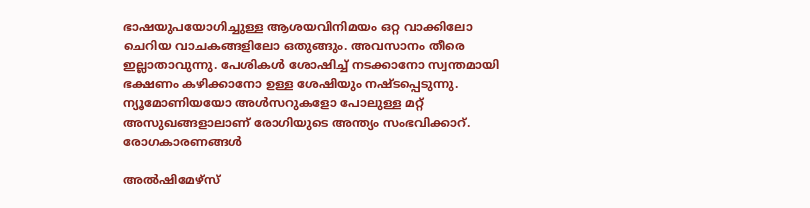ഭാഷയുപയോഗിച്ചുള്ള ആശയവിനിമയം ഒറ്റ വാക്കിലോ ചെറിയ വാചകങ്ങളിലോ ഒതുങ്ങും. അവസാനം തീരെ ഇല്ലാതാവുന്നു. പേശികള്‍ ശോഷിച്ച് നടക്കാനോ സ്വന്തമായി ഭക്ഷണം കഴിക്കാനോ ഉള്ള ശേഷിയും നഷ്ടപ്പെടുന്നു. ന്യൂമോണിയയോ അള്‍സറുകളോ പോലുള്ള മറ്റ് അസുഖങ്ങളാലാണ് രോഗിയുടെ അന്ത്യം സംഭവിക്കാറ്.
രോഗകാരണങ്ങള്‍

അല്‍ഷിമേഴ്‌സ്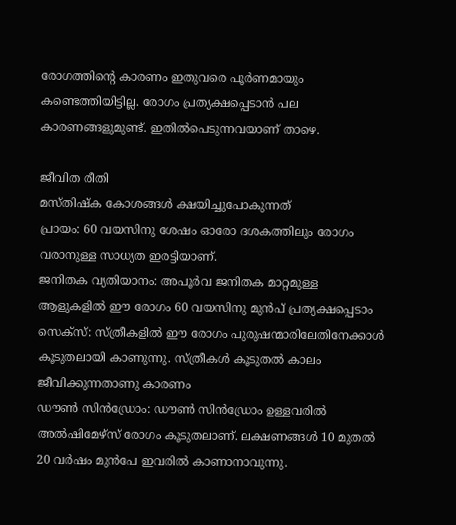രോഗത്തിന്റെ കാരണം ഇതുവരെ പൂര്‍ണമായും കണ്ടെത്തിയിട്ടില്ല. രോഗം പ്രത്യക്ഷപ്പെടാന്‍ പല കാരണങ്ങളുമുണ്ട്. ഇതില്‍പെടുന്നവയാണ് താഴെ.

ജീവിത രീതി
മസ്തിഷ്‌ക കോശങ്ങള്‍ ക്ഷയിച്ചുപോകുന്നത്
പ്രായം: 60 വയസിനു ശേഷം ഓരോ ദശകത്തിലും രോഗം വരാനുള്ള സാധ്യത ഇരട്ടിയാണ്.
ജനിതക വ്യതിയാനം: അപൂര്‍വ ജനിതക മാറ്റമുള്ള ആളുകളില്‍ ഈ രോഗം 60 വയസിനു മുന്‍പ് പ്രത്യക്ഷപ്പെടാം
സെക്‌സ്: സ്ത്രീകളില്‍ ഈ രോഗം പുരുഷന്മാരിലേതിനേക്കാള്‍ കൂടുതലായി കാണുന്നു. സ്ത്രീകള്‍ കൂടുതല്‍ കാലം ജീവിക്കുന്നതാണു കാരണം
ഡൗണ്‍ സിന്‍ഡ്രോം: ഡൗണ്‍ സിന്‍ഡ്രോം ഉള്ളവരില്‍ അല്‍ഷിമേഴ്‌സ് രോഗം കൂടുതലാണ്. ലക്ഷണങ്ങള്‍ 10 മുതല്‍ 20 വര്‍ഷം മുന്‍പേ ഇവരില്‍ കാണാനാവുന്നു.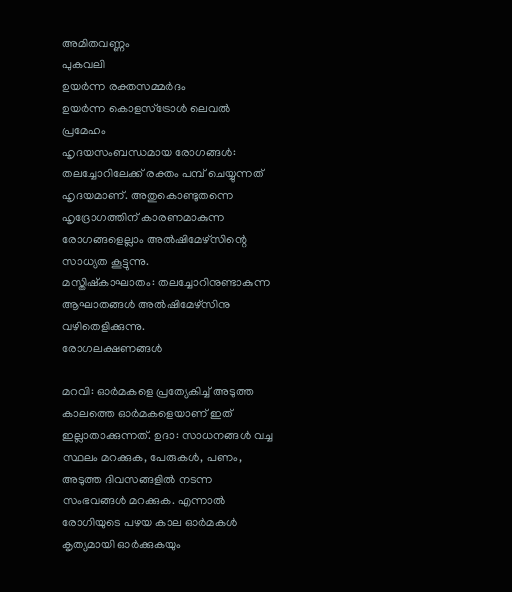അമിതവണ്ണം
പുകവലി
ഉയര്‍ന്ന രക്തസമ്മര്‍ദം
ഉയര്‍ന്ന കൊളസ്‌ട്രോള്‍ ലെവല്‍
പ്രമേഹം
ഹൃദയസംബന്ധമായ രോഗങ്ങള്‍: തലച്ചോറിലേക്ക് രക്തം പമ്പ് ചെയ്യുന്നത് ഹൃദയമാണ്. അതുകൊണ്ടുതന്നെ ഹൃദ്രോഗത്തിന് കാരണമാകുന്ന രോഗങ്ങളെല്ലാം അല്‍ഷിമേഴ്‌സിന്റെ സാധ്യത കൂട്ടുന്നു.
മസ്തിഷ്‌കാഘാതം: തലച്ചോറിനുണ്ടാകുന്ന ആഘാതങ്ങള്‍ അല്‍ഷിമേഴ്‌സിനു വഴിതെളിക്കുന്നു.
രോഗലക്ഷണങ്ങള്‍

മറവി: ഓര്‍മകളെ പ്രത്യേകിച്ച് അടുത്ത കാലത്തെ ഓര്‍മകളെയാണ് ഇത് ഇല്ലാതാക്കുന്നത്. ഉദാ: സാധനങ്ങള്‍ വച്ച സ്ഥലം മറക്കുക, പേരുകള്‍, പണം, അടുത്ത ദിവസങ്ങളില്‍ നടന്ന സംഭവങ്ങള്‍ മറക്കുക. എന്നാല്‍ രോഗിയുടെ പഴയ കാല ഓര്‍മകള്‍ കൃത്യമായി ഓര്‍ക്കുകയും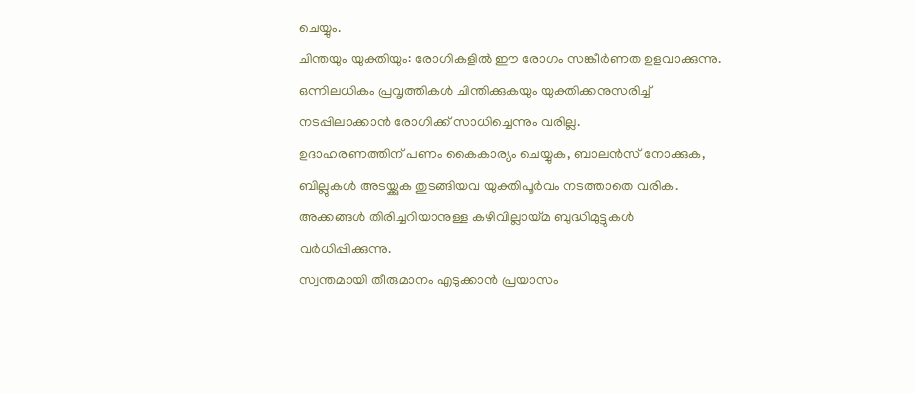ചെയ്യും.
ചിന്തയും യുക്തിയും: രോഗികളില്‍ ഈ രോഗം സങ്കീര്‍ണത ഉളവാക്കുന്നു. ഒന്നിലധികം പ്രവൃത്തികള്‍ ചിന്തിക്കുകയും യുക്തിക്കനുസരിച്ച് നടപ്പിലാക്കാന്‍ രോഗിക്ക് സാധിച്ചെന്നും വരില്ല.
ഉദാഹരണത്തിന് പണം കൈകാര്യം ചെയ്യുക, ബാലന്‍സ് നോക്കുക, ബില്ലുകള്‍ അടയ്ക്കുക തുടങ്ങിയവ യുക്തിപൂര്‍വം നടത്താതെ വരിക.
അക്കങ്ങള്‍ തിരിച്ചറിയാനുള്ള കഴിവില്ലായ്മ ബുദ്ധിമുട്ടുകള്‍ വര്‍ധിപ്പിക്കുന്നു.
സ്വന്തമായി തീരുമാനം എടുക്കാന്‍ പ്രയാസം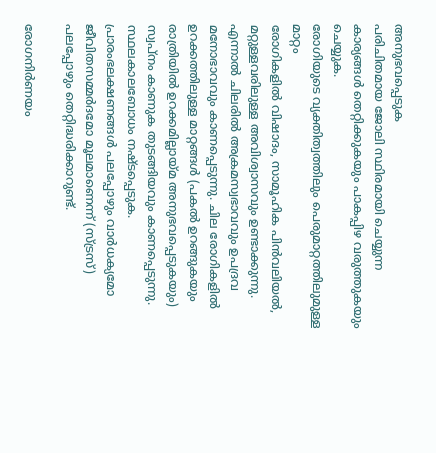അനുഭവപ്പെടുക
പരിചിതമായ ജോലി സ്ഥിരമായി ചെയ്യുന്ന കാര്യങ്ങള്‍ തെറ്റിക്കുകയും പാകപ്പിഴ വരുത്തുകയും ചെയ്യുക.
രോഗിയുടെ വ്യക്തിത്വത്തിലും പെരുമാറ്റത്തിലുമുള്ള മാറ്റം
രോഗികളില്‍ വിഷാദം, സാമൂഹിക പിന്‍വലിയല്‍, മറ്റുള്ളവരിലുള്ള അവിശ്വാസവും ഉണ്ടാക്കുന്നു. എന്നാല്‍ ചിലരില്‍ അക്രമസ്വഭാവവും ഉപദ്രവ മനോഭാവവും കാണപ്പെടുന്നു. ചില രോഗികളില്‍ ഉറക്കത്തിലുള്ള മാറ്റങ്ങള്‍ (പകല്‍ ഉറങ്ങുകയും രാത്രിയില്‍ ഉറക്കമില്ലായ്മ അനുഭവപ്പെടുകയും) സ്വപ്നം കാണുക തുടങ്ങിയവും കാണപ്പെടുന്നു.
സ്ഥലകാലബോധം നഷ്ടപ്പെടുക.
പ്രാരംഭലക്ഷണങ്ങള്‍ പലപ്പോഴും വാര്‍ധക്യമോ ജീവിതസമ്മര്‍ദമോ മൂലമാണെന്ന് (സ്ട്രസ്) പലപ്പോഴും തെറ്റിദ്ധരിക്കാറുണ്ട്.

രോഗനിര്‍ണയം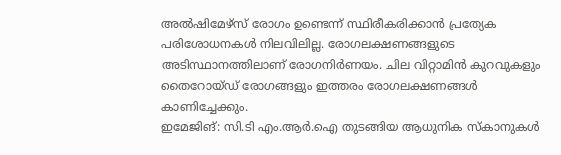അല്‍ഷിമേഴ്‌സ് രോഗം ഉണ്ടെന്ന് സ്ഥിരീകരിക്കാന്‍ പ്രത്യേക പരിശോധനകള്‍ നിലവിലില്ല. രോഗലക്ഷണങ്ങളുടെ അടിസ്ഥാനത്തിലാണ് രോഗനിര്‍ണയം. ചില വിറ്റാമിന്‍ കുറവുകളും തൈറോയ്ഡ് രോഗങ്ങളും ഇത്തരം രോഗലക്ഷണങ്ങള്‍ കാണിച്ചേക്കും.
ഇമേജിങ്: സി.ടി എം.ആര്‍.ഐ തുടങ്ങിയ ആധുനിക സ്‌കാനുകള്‍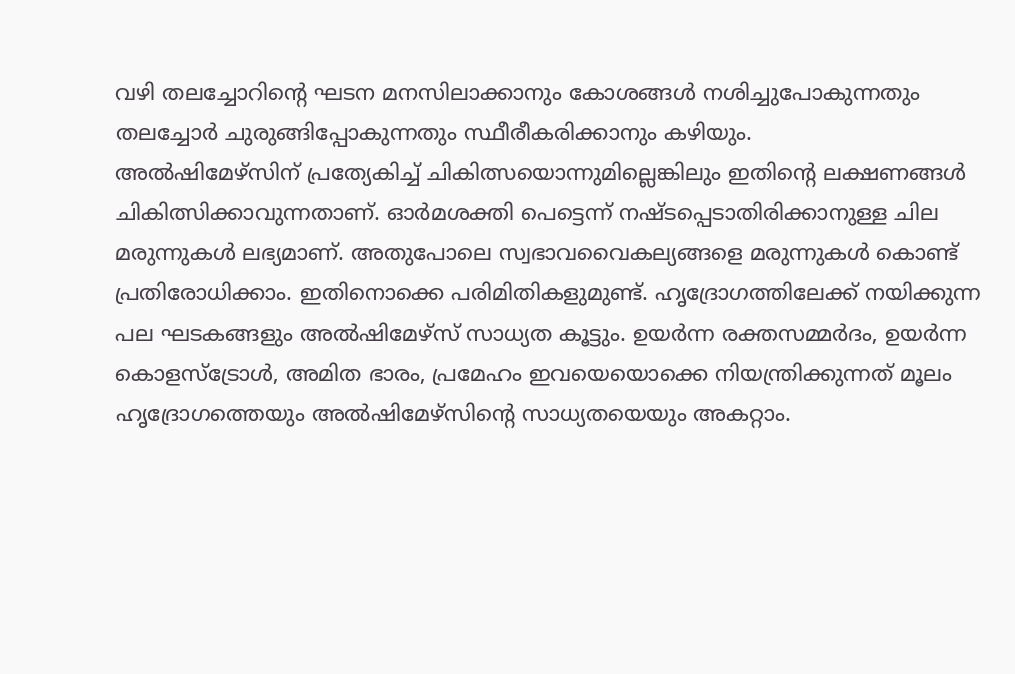വഴി തലച്ചോറിന്റെ ഘടന മനസിലാക്കാനും കോശങ്ങള്‍ നശിച്ചുപോകുന്നതും തലച്ചോര്‍ ചുരുങ്ങിപ്പോകുന്നതും സ്ഥീരീകരിക്കാനും കഴിയും.
അല്‍ഷിമേഴ്‌സിന് പ്രത്യേകിച്ച് ചികിത്സയൊന്നുമില്ലെങ്കിലും ഇതിന്റെ ലക്ഷണങ്ങള്‍ ചികിത്സിക്കാവുന്നതാണ്. ഓര്‍മശക്തി പെട്ടെന്ന് നഷ്ടപ്പെടാതിരിക്കാനുള്ള ചില മരുന്നുകള്‍ ലഭ്യമാണ്. അതുപോലെ സ്വഭാവവൈകല്യങ്ങളെ മരുന്നുകള്‍ കൊണ്ട് പ്രതിരോധിക്കാം. ഇതിനൊക്കെ പരിമിതികളുമുണ്ട്. ഹൃദ്രോഗത്തിലേക്ക് നയിക്കുന്ന പല ഘടകങ്ങളും അല്‍ഷിമേഴ്‌സ് സാധ്യത കൂട്ടും. ഉയര്‍ന്ന രക്തസമ്മര്‍ദം, ഉയര്‍ന്ന കൊളസ്‌ട്രോള്‍, അമിത ഭാരം, പ്രമേഹം ഇവയെയൊക്കെ നിയന്ത്രിക്കുന്നത് മൂലം ഹൃദ്രോഗത്തെയും അല്‍ഷിമേഴ്‌സിന്റെ സാധ്യതയെയും അകറ്റാം.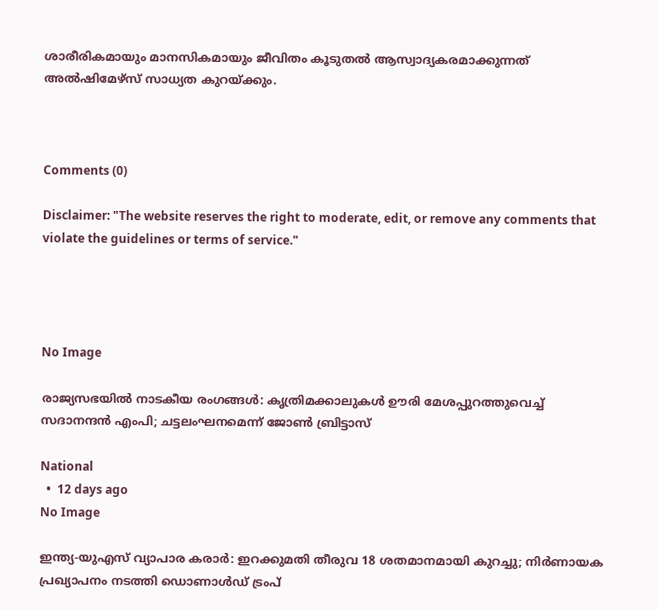ശാരീരികമായും മാനസികമായും ജീവിതം കൂടുതല്‍ ആസ്വാദ്യകരമാക്കുന്നത് അല്‍ഷിമേഴ്‌സ് സാധ്യത കുറയ്ക്കും.



Comments (0)

Disclaimer: "The website reserves the right to moderate, edit, or remove any comments that violate the guidelines or terms of service."




No Image

രാജ്യസഭയിൽ നാടകീയ രംഗങ്ങൾ: കൃത്രിമക്കാലുകൾ ഊരി മേശപ്പുറത്തുവെച്ച് സദാനന്ദൻ എംപി; ചട്ടലംഘനമെന്ന് ജോൺ ബ്രിട്ടാസ്

National
  •  12 days ago
No Image

ഇന്ത്യ-യുഎസ് വ്യാപാര കരാർ: ഇറക്കുമതി തീരുവ 18 ശതമാനമായി കുറച്ചു; നിർണായക പ്രഖ്യാപനം നടത്തി ഡൊണാൾഡ് ട്രംപ്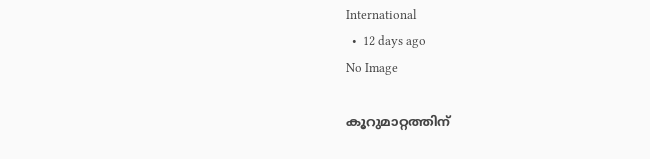International
  •  12 days ago
No Image

കൂറുമാറ്റത്തിന്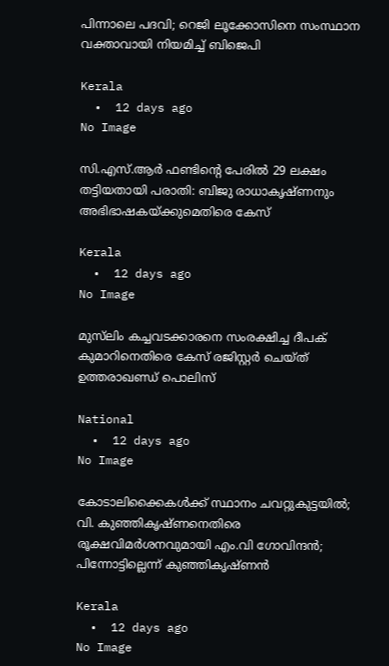പിന്നാലെ പദവി; റെജി ലൂക്കോസിനെ സംസ്ഥാന വക്താവായി നിയമിച്ച് ബിജെപി

Kerala
  •  12 days ago
No Image

സി.എസ്.ആർ ഫണ്ടിന്റെ പേരിൽ 29 ലക്ഷം തട്ടിയതായി പരാതി: ബിജു രാധാകൃഷ്ണനും അഭിഭാഷകയ്ക്കുമെതിരെ കേസ്

Kerala
  •  12 days ago
No Image

മുസ്‌ലിം കച്ചവടക്കാരനെ സംരക്ഷിച്ച ദീപക് കുമാറിനെതിരെ കേസ് രജിസ്റ്റര്‍ ചെയ്ത് ഉത്തരാഖണ്ഡ് പൊലിസ്

National
  •  12 days ago
No Image

കോടാലിക്കൈകൾക്ക് സ്ഥാനം ചവറ്റുകുട്ടയിൽ; വി. കുഞ്ഞികൃഷ്ണനെതിരെ രൂക്ഷവിമർശനവുമായി എം.വി ഗോവിന്ദൻ; പിന്നോട്ടില്ലെന്ന് കുഞ്ഞികൃഷ്ണൻ

Kerala
  •  12 days ago
No Image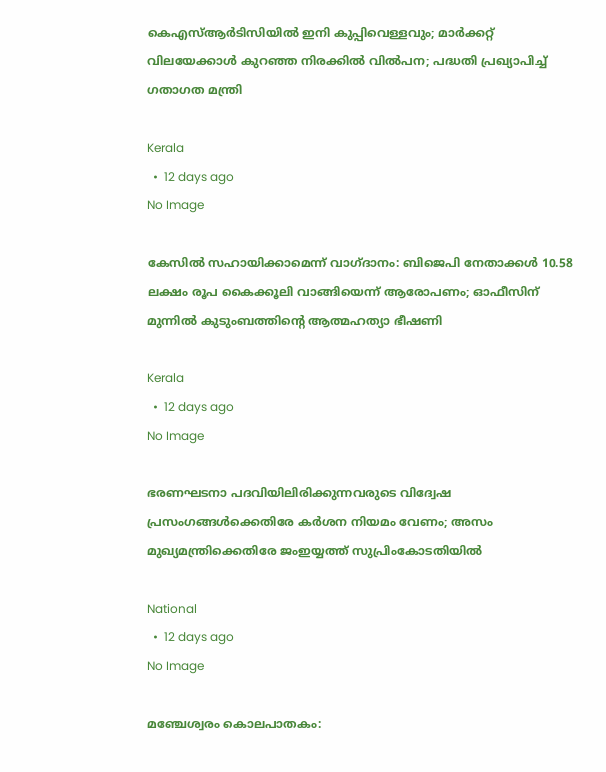കെഎസ്ആർടിസിയിൽ ഇനി കുപ്പിവെള്ളവും; മാർക്കറ്റ് വിലയേക്കാൾ കുറഞ്ഞ നിരക്കിൽ വിൽപന; പദ്ധതി പ്രഖ്യാപിച്ച് ഗതാഗത മന്ത്രി

Kerala
  •  12 days ago
No Image

കേസിൽ സഹായിക്കാമെന്ന് വാഗ്ദാനം: ബിജെപി നേതാക്കൾ 10.58 ലക്ഷം രൂപ കൈക്കൂലി വാങ്ങിയെന്ന് ആരോപണം; ഓഫീസിന് മുന്നിൽ കുടുംബത്തിന്റെ ആത്മഹത്യാ ഭീഷണി

Kerala
  •  12 days ago
No Image

ഭരണഘടനാ പദവിയിലിരിക്കുന്നവരുടെ വിദ്വേഷ പ്രസംഗങ്ങള്‍ക്കെതിരേ കര്‍ശന നിയമം വേണം; അസം മുഖ്യമന്ത്രിക്കെതിരേ ജംഇയ്യത്ത് സുപ്രിംകോടതിയില്‍

National
  •  12 days ago
No Image

മഞ്ചേശ്വരം കൊലപാതകം: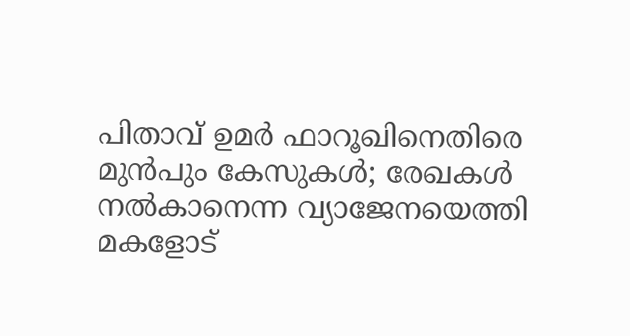പിതാവ് ഉമർ ഫാറൂഖിനെതിരെ മുൻപും കേസുകൾ; രേഖകൾ നൽകാനെന്ന വ്യാജേനയെത്തി മകളോട്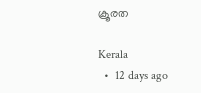ക്രൂരത

Kerala
  •  12 days ago